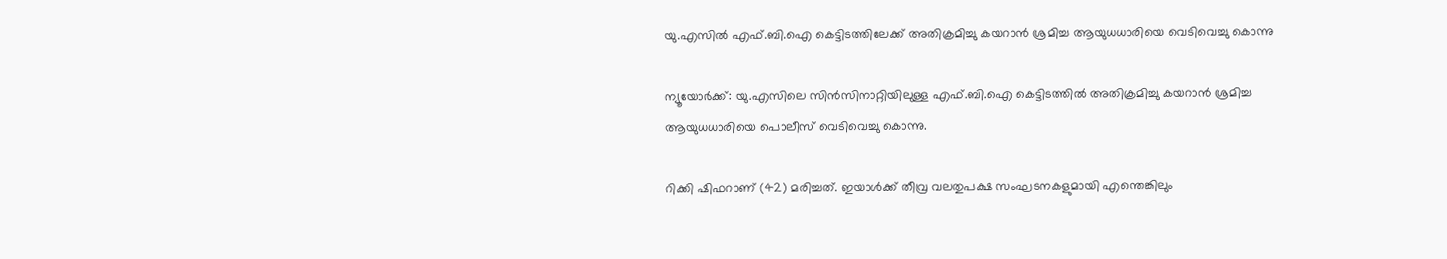യു.എസില്‍ എഫ്.ബി.ഐ കെട്ടിടത്തിലേക്ക് അതിക്രമിച്ചു കയറാന്‍ ശ്രമിച്ച ആയുധധാരിയെ വെടിവെച്ചു കൊന്നു

ന്യൂയോര്‍ക്ക്: യു.എസിലെ സിന്‍സിനാറ്റിയിലുള്ള എഫ്.ബി.ഐ കെട്ടിടത്തില്‍ അതിക്രമിച്ചു കയറാന്‍ ശ്രമിച്ച ആയുധധാരിയെ പൊലീസ് വെടിവെച്ചു കൊന്നു.

റിക്കി ഷിഫറാണ് (42) മരിച്ചത്. ഇയാള്‍ക്ക് തീവ്ര വലതുപക്ഷ സംഘടനകളുമായി എന്തെങ്കിലും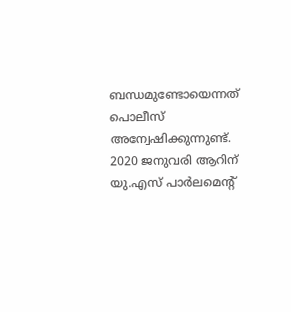ബന്ധമുണ്ടോയെന്നത് പൊലീസ് അന്വേഷിക്കുന്നുണ്ട്. 2020 ജനുവരി ആറിന് യു.എസ് പാര്‍ലമെന്റ്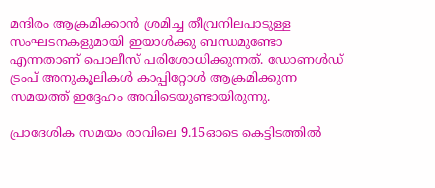മന്ദിരം ആക്രമിക്കാന്‍ ശ്രമിച്ച തീവ്രനിലപാടുള്ള സംഘടനകളുമായി ഇയാള്‍ക്കു ബന്ധമുണ്ടോ എന്നതാണ് പൊലീസ് പരിശോധിക്കുന്നത്. ഡോണള്‍ഡ് ട്രംപ് അനുകൂലികള്‍ കാപ്പിറ്റോള്‍ ആക്രമിക്കുന്ന സമയത്ത് ഇദ്ദേഹം അവിടെയുണ്ടായിരുന്നു.

പ്രാദേശിക സമയം രാവിലെ 9.15ഓടെ കെട്ടിടത്തില്‍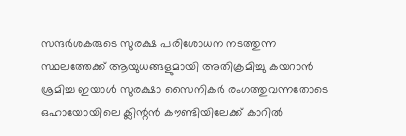സന്ദര്‍ശകരുടെ സുരക്ഷ പരിശോധന നടത്തുന്ന സ്ഥലത്തേക്ക് ആയുധങ്ങളുമായി അതിക്രമിച്ചു കയറാന്‍ ശ്രമിച്ച ഇയാള്‍ സുരക്ഷാ സൈനികര്‍ രംഗത്തുവന്നതോടെ ഒഹായോയിലെ ക്ലിന്റന്‍ കൗണ്ടിയിലേക്ക് കാറില്‍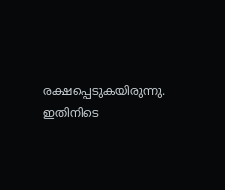രക്ഷപ്പെടുകയിരുന്നു. ഇതിനിടെ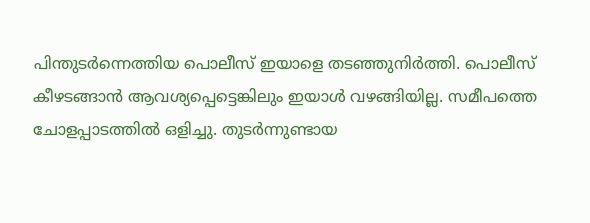പിന്തുടര്‍ന്നെത്തിയ പൊലീസ് ഇയാളെ തടഞ്ഞുനിര്‍ത്തി. പൊലീസ് കീഴടങ്ങാന്‍ ആവശ്യപ്പെട്ടെങ്കിലും ഇയാള്‍ വഴങ്ങിയില്ല. സമീപത്തെ ചോളപ്പാടത്തില്‍ ഒളിച്ചു. തുടര്‍ന്നുണ്ടായ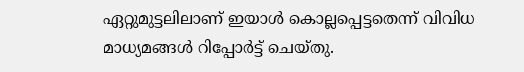ഏറ്റുമുട്ടലിലാണ് ഇയാള്‍ കൊല്ലപ്പെട്ടതെന്ന് വിവിധ മാധ്യമങ്ങള്‍ റിപ്പോര്‍ട്ട് ചെയ്തു.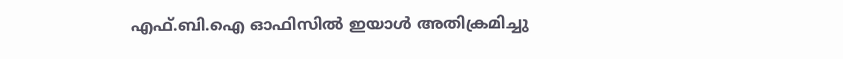എഫ്.ബി.ഐ ഓഫിസില്‍ ഇയാള്‍ അതിക്രമിച്ചു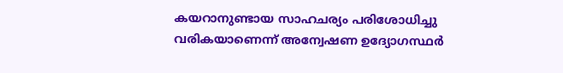കയറാനുണ്ടായ സാഹചര്യം പരിശോധിച്ചു വരികയാണെന്ന് അന്വേഷണ ഉദ്യോഗസ്ഥര്‍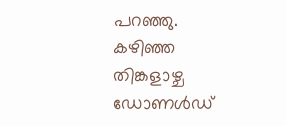പറഞ്ഞു. കഴിഞ്ഞ തിങ്കളാഴ്ച ഡോണള്‍ഡ്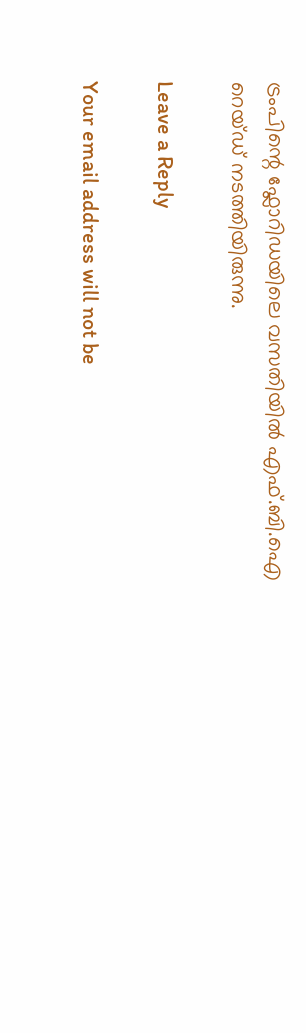ട്രംപിന്റെ ഫ്ലോറിഡയിലെ വസതിയില്‍ എഫ്.ബി.ഐ റെയ്ഡ് നടത്തിയിരുന്നു.

Leave a Reply

Your email address will not be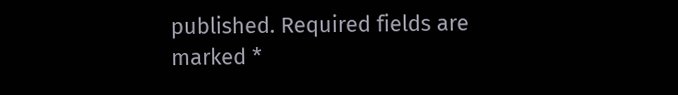published. Required fields are marked *